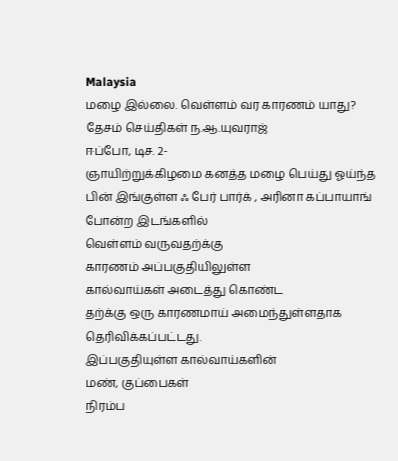Malaysia
மழை இல்லை. வெள்ளம் வர காரணம் யாது?
தேசம் செய்திகள் ந.ஆ.யுவராஜ்
ஈப்போ, டிச. 2-
ஞாயிற்றுக்கிழமை கனத்த மழை பெய்து ஓய்ந்த பின் இங்குள்ள ஃ பேர் பார்க் , அரினா கப்பாயாங் போன்ற இடங்களில்
வெள்ளம் வருவதற்க்கு
காரணம் அப்பகுதியிலுள்ள
கால்வாய்கள் அடைத்து கொண்ட
தற்க்கு ஒரு காரணமாய் அமைந்துள்ளதாக
தெரிவிக்கப்பட்டது.
இப்பகுதியுள்ள கால்வாய்களின்
மண், குப்பைகள்
நிரம்ப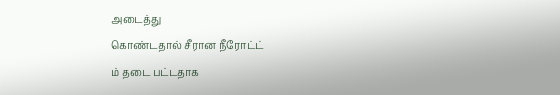அடைத்து
கொண்டதால் சீரான நீரோட்ட்
ம் தடை பட்டதாக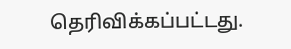தெரிவிக்கப்பட்டது.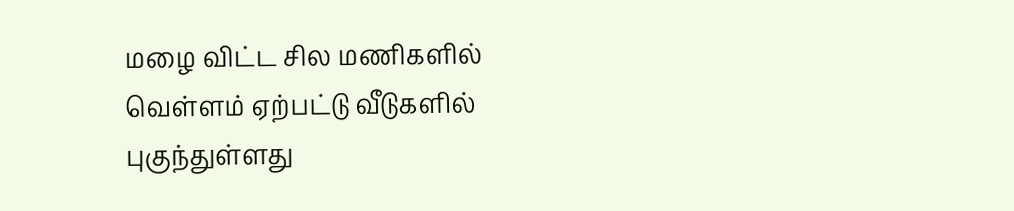மழை விட்ட சில மணிகளில் வெள்ளம் ஏற்பட்டு வீடுகளில் புகுந்துள்ளது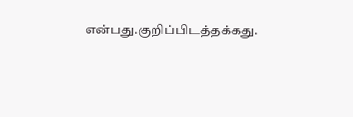என்பது.குறிப்பிடத்தக்கது.